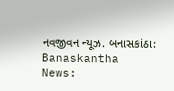નવજીવન ન્યૂઝ. બનાસકાંઠા: Banaskantha News: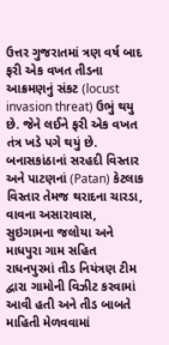ઉત્તર ગુજરાતમાં ત્રણ વર્ષ બાદ ફરી એક વખત તીડના આક્રમણનું સંકટ (locust invasion threat) ઉભું થયુ છે. જેને લઈને ફરી એક વખત તંત્ર ખડે પગે થયું છે. બનાસકાંઠાનાં સરહદી વિસ્તાર અને પાટણનાં (Patan) કેટલાક વિસ્તાર તેમજ થરાદના ચારડા, વાવના અસારાવાસ, સુઇગામના જલોયા અને માધપુરા ગામ સહિત રાધનપુરમાં તીડ નિયંત્રણ ટીમ દ્વારા ગામોની વિઝીટ કરવામાં આવી હતી અને તીડ બાબતે માહિતી મેળવવામાં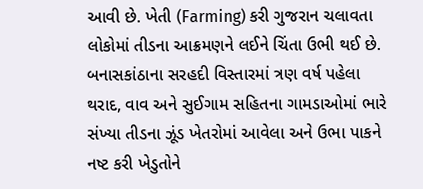આવી છે. ખેતી (Farming) કરી ગુજરાન ચલાવતા લોકોમાં તીડના આક્રમણને લઈને ચિંતા ઉભી થઈ છે.
બનાસકાંઠાના સરહદી વિસ્તારમાં ત્રણ વર્ષ પહેલા થરાદ, વાવ અને સુઈગામ સહિતના ગામડાઓમાં ભારે સંખ્યા તીડના ઝૂંડ ખેતરોમાં આવેલા અને ઉભા પાકને નષ્ટ કરી ખેડુતોને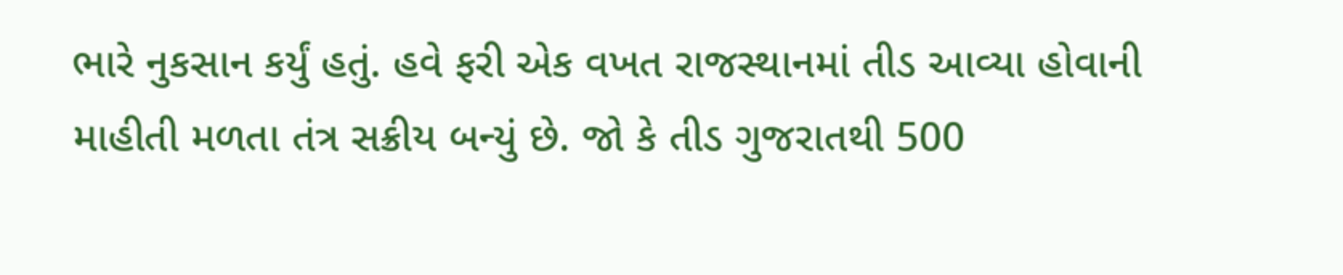ભારે નુકસાન કર્યું હતું. હવે ફરી એક વખત રાજસ્થાનમાં તીડ આવ્યા હોવાની માહીતી મળતા તંત્ર સક્રીય બન્યું છે. જો કે તીડ ગુજરાતથી 500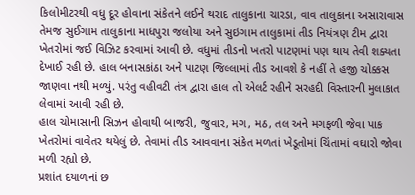કિલોમીટરથી વધુ દૂર હોવાના સંકેતને લઈને થરાદ તાલુકાના ચારડા, વાવ તાલુકાના અસારાવાસ તેમજ સુઈગામ તાલુકાના માધપુરા જલોયા અને સુઇગામ તાલુકામાં તીડ નિયંત્રણ ટીમ દ્વારા ખેતરોમાં જઈ વિઝિટ કરવામાં આવી છે. વધુમાં તીડનો ખતરો પાટણમાં પણ થાય તેવી શક્યતા દેખાઈ રહી છે. હાલ બનાસકાંઠા અને પાટણ જિલ્લામાં તીડ આવશે કે નહીં તે હજી ચોક્કસ જાણવા નથી મળ્યું. પરંતુ વહીવટી તંત્ર દ્વારા હાલ તો એલર્ટ રહીને સરહદી વિસ્તારની મુલાકાત લેવામાં આવી રહી છે.
હાલ ચોમાસાની સિઝન હોવાથી બાજરી, જુવાર, મગ, મઠ, તલ અને મગફળી જેવા પાક ખેતરોમાં વાવેતર થયેલું છે. તેવામાં તીડ આવવાના સંકેત મળતાં ખેડૂતોમાં ચિંતામાં વઘારો જોવા મળી રહ્યો છે.
પ્રશાંત દયાળનાં છ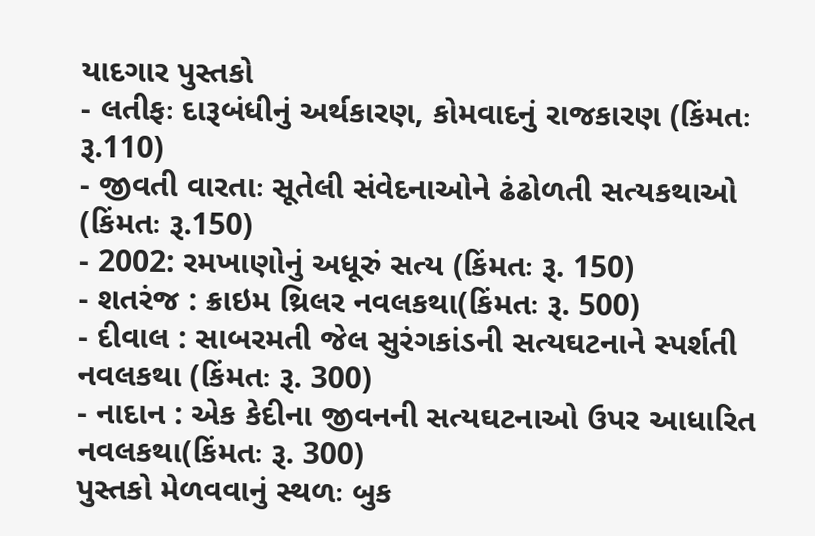યાદગાર પુસ્તકો
- લતીફઃ દારૂબંધીનું અર્થકારણ, કોમવાદનું રાજકારણ (કિંમતઃ રૂ.110)
- જીવતી વારતાઃ સૂતેલી સંવેદનાઓને ઢંઢોળતી સત્યકથાઓ (કિંમતઃ રૂ.150)
- 2002: રમખાણોનું અધૂરું સત્ય (કિંમતઃ રૂ. 150)
- શતરંજ : ક્રાઇમ થ્રિલર નવલકથા(કિંમતઃ રૂ. 500)
- દીવાલ : સાબરમતી જેલ સુરંગકાંડની સત્યઘટનાને સ્પર્શતી નવલકથા (કિંમતઃ રૂ. 300)
- નાદાન : એક કેદીના જીવનની સત્યઘટનાઓ ઉપર આધારિત નવલકથા(કિંમતઃ રૂ. 300)
પુસ્તકો મેળવવાનું સ્થળઃ બુક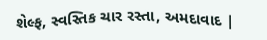શેલ્ફ, સ્વસ્તિક ચાર રસ્તા, અમદાવાદ |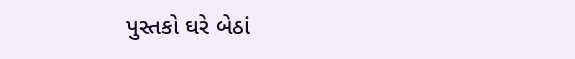પુસ્તકો ઘરે બેઠાં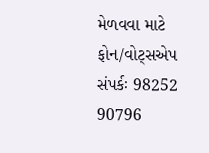મેળવવા માટે ફોન/વોટ્સએપ સંપર્કઃ 98252 90796